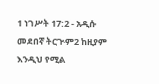1 ነገሥት 17:2 - አዲሱ መደበኛ ትርጒም2 ከዚያም እንዲህ የሚል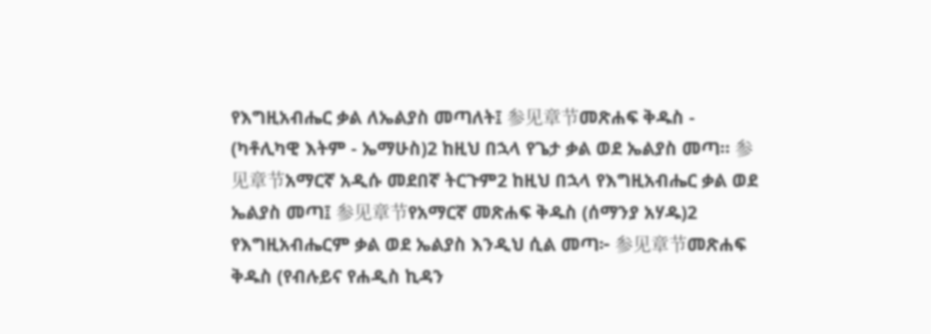የእግዚአብሔር ቃል ለኤልያስ መጣለት፤ 参见章节መጽሐፍ ቅዱስ - (ካቶሊካዊ እትም - ኤማሁስ)2 ከዚህ በኋላ የጌታ ቃል ወደ ኤልያስ መጣ። 参见章节አማርኛ አዲሱ መደበኛ ትርጉም2 ከዚህ በኋላ የእግዚአብሔር ቃል ወደ ኤልያስ መጣ፤ 参见章节የአማርኛ መጽሐፍ ቅዱስ (ሰማንያ አሃዱ)2 የእግዚአብሔርም ቃል ወደ ኤልያስ እንዲህ ሲል መጣ፦ 参见章节መጽሐፍ ቅዱስ (የብሉይና የሐዲስ ኪዳን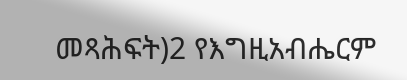መጻሕፍት)2 የእግዚአብሔርም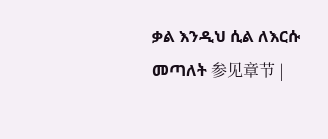ቃል እንዲህ ሲል ለእርሱ መጣለት 参见章节 |